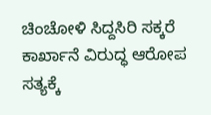ಚಿಂಚೋಳಿ ಸಿದ್ದಸಿರಿ ಸಕ್ಕರೆ ಕಾರ್ಖಾನೆ ವಿರುದ್ಧ ಆರೋಪ ಸತ್ಯಕ್ಕೆ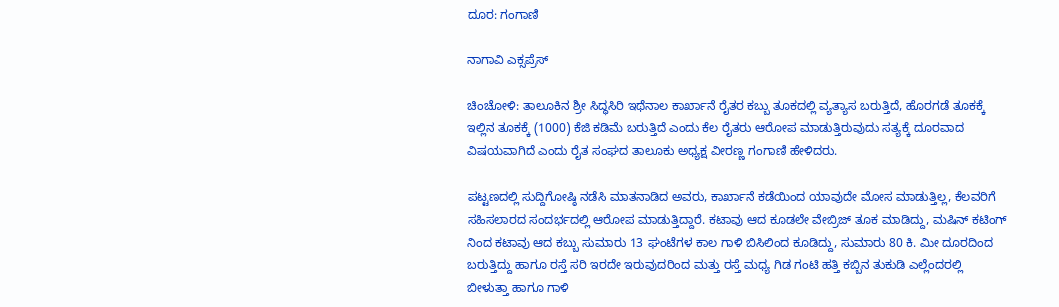ದೂರ: ಗಂಗಾಣಿ

ನಾಗಾವಿ ಎಕ್ಸಪ್ರೆಸ್

ಚಿಂಚೋಳಿ: ತಾಲೂಕಿನ ಶ್ರೀ ಸಿದ್ಧಸಿರಿ ಇಥೆನಾಲ ಕಾರ್ಖಾನೆ ರೈತರ ಕಬ್ಬು ತೂಕದಲ್ಲಿ ವ್ಯತ್ಯಾಸ ಬರುತ್ತಿದೆ, ಹೊರಗಡೆ ತೂಕಕ್ಕೆ ಇಲ್ಲಿನ ತೂಕಕ್ಕೆ (1000) ಕೆಜಿ ಕಡಿಮೆ ಬರುತ್ತಿದೆ ಎಂದು ಕೆಲ ರೈತರು ಆರೋಪ ಮಾಡುತ್ತಿರುವುದು ಸತ್ಯಕ್ಕೆ ದೂರವಾದ ವಿಷಯವಾಗಿದೆ ಎಂದು ರೈತ ಸಂಘದ ತಾಲೂಕು ಅಧ್ಯಕ್ಷ ವೀರಣ್ಣ ಗಂಗಾಣಿ ಹೇಳಿದರು.

ಪಟ್ಟಣದಲ್ಲಿ ಸುದ್ದಿಗೋಷ್ಠಿ ನಡೆಸಿ ಮಾತನಾಡಿದ ಅವರು, ಕಾರ್ಖಾನೆ ಕಡೆಯಿಂದ ಯಾವುದೇ ಮೋಸ ಮಾಡುತ್ತಿಲ್ಲ, ಕೆಲವರಿಗೆ ಸಹಿಸಲಾರದ ಸಂದರ್ಭದಲ್ಲಿ ಆರೋಪ ಮಾಡುತ್ತಿದ್ದಾರೆ. ಕಟಾವು ಆದ ಕೂಡಲೇ ವೇಬ್ರಿಜ್ ತೂಕ ಮಾಡಿದ್ದು, ಮಷಿನ್ ಕಟಿಂಗ್ ನಿಂದ ಕಟಾವು ಆದ ಕಬ್ಬು ಸುಮಾರು 13 ಘಂಟೆಗಳ ಕಾಲ ಗಾಳಿ ಬಿಸಿಲಿಂದ ಕೂಡಿದ್ದು, ಸುಮಾರು 80 ಕಿ. ಮೀ ದೂರದಿಂದ ಬರುತ್ತಿದ್ದು ಹಾಗೂ ರಸ್ತೆ ಸರಿ ಇರದೇ ಇರುವುದರಿಂದ ಮತ್ತು ರಸ್ತೆ ಮಧ್ಯ ಗಿಡ ಗಂಟಿ ಹತ್ತಿ ಕಬ್ಬಿನ ತುಕುಡಿ ಎಲ್ಲೆಂದರಲ್ಲಿ ಬೀಳುತ್ತಾ ಹಾಗೂ ಗಾಳಿ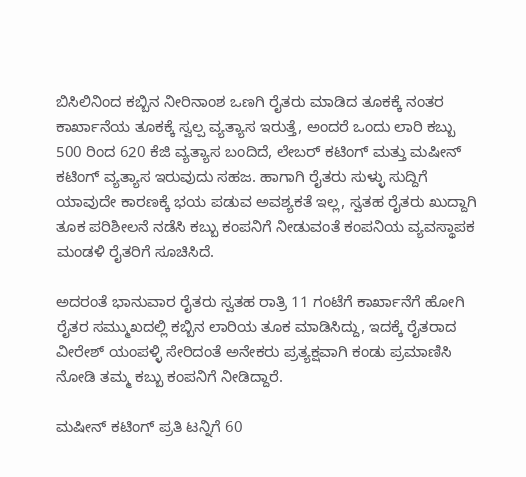ಬಿಸಿಲಿನಿಂದ ಕಬ್ಬಿನ ನೀರಿನಾಂಶ ಒಣಗಿ ರೈತರು ಮಾಡಿದ ತೂಕಕ್ಕೆ ನಂತರ ಕಾರ್ಖಾನೆಯ ತೂಕಕ್ಕೆ ಸ್ವಲ್ಪ ವ್ಯತ್ಯಾಸ ಇರುತ್ತೆ, ಅಂದರೆ ಒಂದು ಲಾರಿ ಕಬ್ಬು 500 ರಿಂದ 620 ಕೆಜಿ ವ್ಯತ್ಯಾಸ ಬಂದಿದೆ, ಲೇಬರ್ ಕಟಿಂಗ್ ಮತ್ತು ಮಷೀನ್ ಕಟಿಂಗ್ ವ್ಯತ್ಯಾಸ ಇರುವುದು ಸಹಜ. ಹಾಗಾಗಿ ರೈತರು ಸುಳ್ಳು ಸುದ್ದಿಗೆ ಯಾವುದೇ ಕಾರಣಕ್ಕೆ ಭಯ ಪಡುವ ಅವಶ್ಯಕತೆ ಇಲ್ಲ, ಸ್ವತಹ ರೈತರು ಖುದ್ದಾಗಿ ತೂಕ ಪರಿಶೀಲನೆ ನಡೆಸಿ ಕಬ್ಬು ಕಂಪನಿಗೆ ನೀಡುವಂತೆ ಕಂಪನಿಯ ವ್ಯವಸ್ಥಾಪಕ ಮಂಡಳಿ ರೈತರಿಗೆ ಸೂಚಿಸಿದೆ.

ಅದರಂತೆ ಭಾನುವಾರ ರೈತರು ಸ್ವತಹ ರಾತ್ರಿ 11 ಗಂಟೆಗೆ ಕಾರ್ಖಾನೆಗೆ ಹೋಗಿ ರೈತರ ಸಮ್ಮುಖದಲ್ಲಿ ಕಬ್ಬಿನ ಲಾರಿಯ ತೂಕ ಮಾಡಿಸಿದ್ದು, ಇದಕ್ಕೆ ರೈತರಾದ ವೀರೇಶ್ ಯಂಪಳ್ಳಿ ಸೇರಿದಂತೆ ಅನೇಕರು ಪ್ರತ್ಯಕ್ಷವಾಗಿ ಕಂಡು ಪ್ರಮಾಣಿಸಿ ನೋಡಿ ತಮ್ಮ ಕಬ್ಬು ಕಂಪನಿಗೆ ನೀಡಿದ್ದಾರೆ.

ಮಷೀನ್ ಕಟಿಂಗ್ ಪ್ರತಿ ಟನ್ನಿಗೆ 60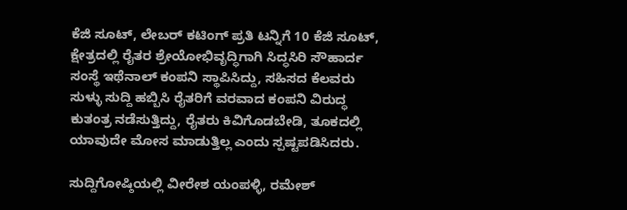ಕೆಜಿ ಸೂಟ್, ಲೇಬರ್ ಕಟಿಂಗ್ ಪ್ರತಿ ಟನ್ನಿಗೆ 10 ಕೆಜಿ ಸೂಟ್, ಕ್ಷೇತ್ರದಲ್ಲಿ ರೈತರ ಶ್ರೇಯೋಭಿವೃದ್ಧಿಗಾಗಿ ಸಿದ್ಧಸಿರಿ ಸೌಹಾರ್ದ ಸಂಸ್ಥೆ ಇಥೆನಾಲ್ ಕಂಪನಿ ಸ್ಥಾಪಿಸಿದ್ದು, ಸಹಿಸದ ಕೆಲವರು ಸುಳ್ಳು ಸುದ್ದಿ ಹಬ್ಬಿಸಿ ರೈತರಿಗೆ ವರವಾದ ಕಂಪನಿ ವಿರುದ್ಧ ಕುತಂತ್ರ ನಡೆಸುತ್ತಿದ್ದು, ರೈತರು ಕಿವಿಗೊಡಬೇಡಿ, ತೂಕದಲ್ಲಿ ಯಾವುದೇ ಮೋಸ ಮಾಡುತ್ತಿಲ್ಲ ಎಂದು ಸ್ಪಷ್ಟಪಡಿಸಿದರು.

ಸುದ್ದಿಗೋಷ್ಠಿಯಲ್ಲಿ ವೀರೇಶ ಯಂಪಳ್ಳಿ, ರಮೇಶ್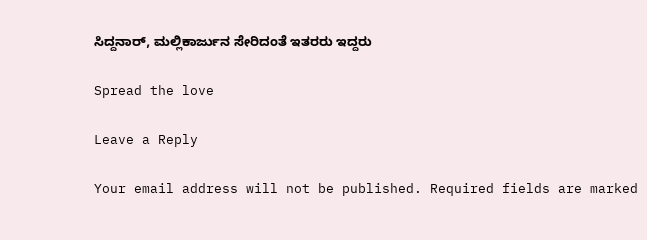ಸಿದ್ದನಾರ್, ಮಲ್ಲಿಕಾರ್ಜುನ ಸೇರಿದಂತೆ ಇತರರು ಇದ್ದರು

Spread the love

Leave a Reply

Your email address will not be published. Required fields are marked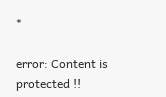*

error: Content is protected !!